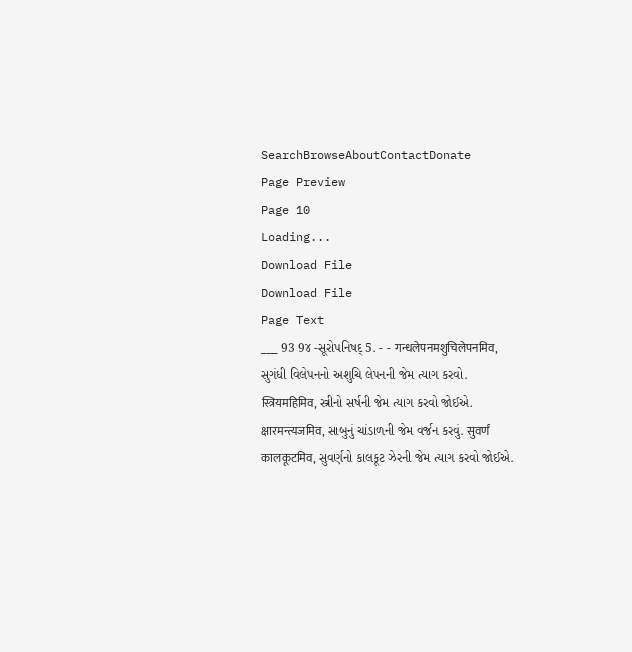SearchBrowseAboutContactDonate
Page Preview
Page 10
Loading...
Download File
Download File
Page Text
___ 93 9૪ -સૂરોપનિષદ્ 5. - - गन्धलेपनमशुचिलेपनमिव, સુગંધી વિલેપનનો અશુચિ લેપનની જેમ ત્યાગ કરવો. स्त्रियमहिमिव, સ્ત્રીનો સર્ષની જેમ ત્યાગ કરવો જોઈએ. क्षारमन्त्यजमिव, સાબુનું ચાંડાળની જેમ વર્જન કરવું. सुवर्णं कालकूटमिव, સુવર્ણનો કાલકૂટ ઝેરની જેમ ત્યાગ કરવો જોઈએ.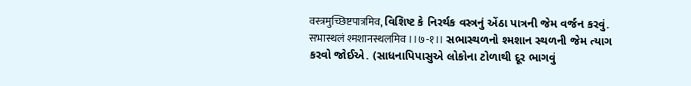वस्त्रमुच्छिष्टपात्रमिव, વિશિષ્ટ કે નિરર્થક વસ્ત્રનું એંઠા પાત્રની જેમ વર્જન કરવું. सभास्थलं श्मशानस्थलमिव ।।७-१।। સભાસ્થળનો શ્મશાન સ્થળની જેમ ત્યાગ કરવો જોઈએ. (સાધનાપિપાસુએ લોકોના ટોળાથી દૂર ભાગવું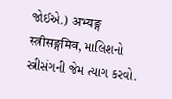જોઈએ.) अभ्यङ्ग स्त्रीसङ्गमिव, માલિશનો સ્ત્રીસંગની જેમ ત્યાગ કરવો.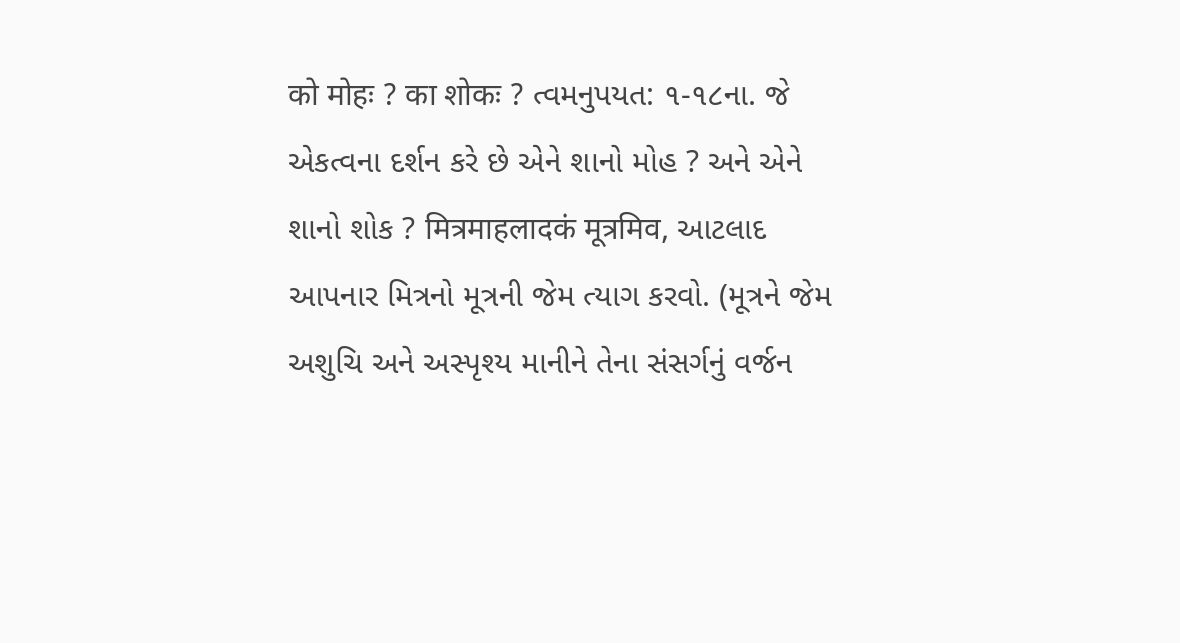को मोहः ? का शोकः ? ત્વમનુપયત: ૧-૧૮ના. જે એકત્વના દર્શન કરે છે એને શાનો મોહ ? અને એને શાનો શોક ? मित्रमाहलादकं मूत्रमिव, આટલાદ આપનાર મિત્રનો મૂત્રની જેમ ત્યાગ કરવો. (મૂત્રને જેમ અશુચિ અને અસ્પૃશ્ય માનીને તેના સંસર્ગનું વર્જન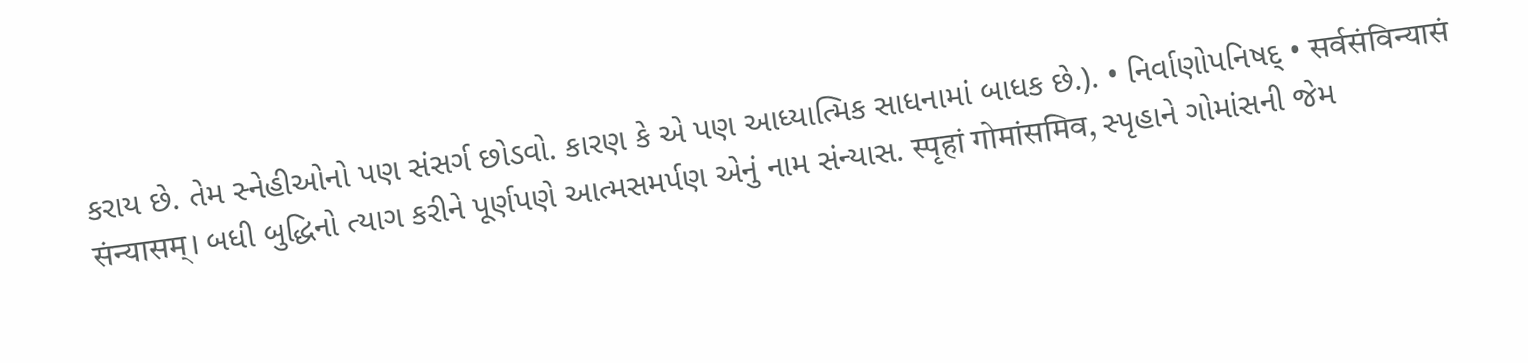કરાય છે. તેમ સ્નેહીઓનો પણ સંસર્ગ છોડવો. કારણ કે એ પણ આધ્યાત્મિક સાધનામાં બાધક છે.). • નિર્વાણોપનિષદ્ • सर्वसंविन्यासं संन्यासम्। બધી બુદ્ધિનો ત્યાગ કરીને પૂર્ણપણે આત્મસમર્પણ એનું નામ સંન્યાસ. स्पृहां गोमांसमिव, સ્પૃહાને ગોમાંસની જેમ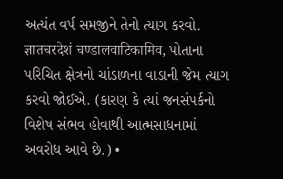અત્યંત વર્પ સમજીને તેનો ત્યાગ કરવો. ज्ञातचरदेशं चण्डालवाटिकामिव, પોતાના પરિચિત ક્ષેત્રનો ચાંડાળના વાડાની જેમ ત્યાગ કરવો જોઈએ. (કારણ કે ત્યાં જનસંપર્કનો વિશેષ સંભવ હોવાથી આત્મસાધનામાં અવરોધ આવે છે.) •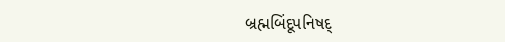બ્રહ્મબિંદૂપનિષદ્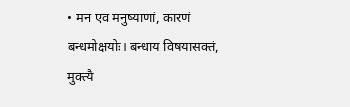• मन एव मनुष्याणां, कारणं बन्धमोक्षयोः। बन्धाय विषयासक्तं, मुक्त्यै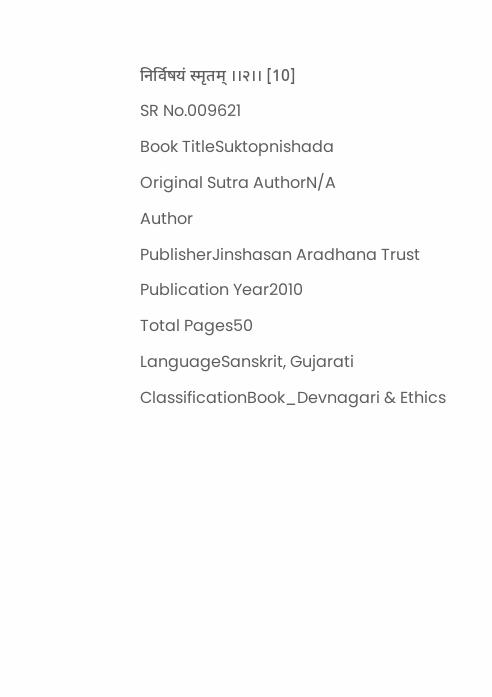निर्विषयं स्मृतम् ।।२।। [10]
SR No.009621
Book TitleSuktopnishada
Original Sutra AuthorN/A
Author
PublisherJinshasan Aradhana Trust
Publication Year2010
Total Pages50
LanguageSanskrit, Gujarati
ClassificationBook_Devnagari & Ethics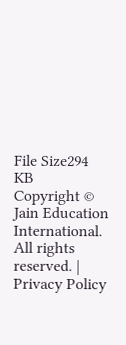File Size294 KB
Copyright © Jain Education International. All rights reserved. | Privacy Policy